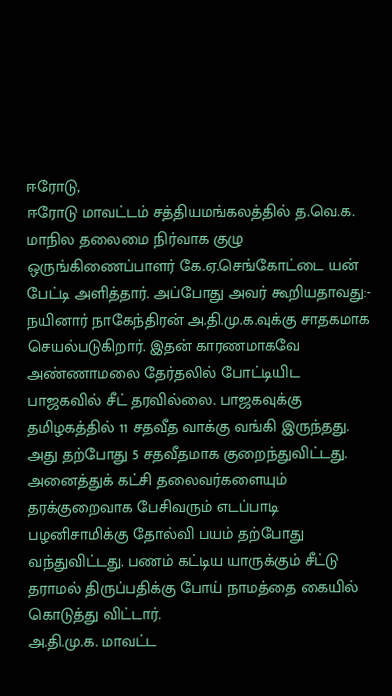ஈரோடு,
ஈரோடு மாவட்டம் சத்தியமங்கலத்தில் த.வெ.க. மாநில தலைமை நிர்வாக குழு ஒருங்கிணைப்பாளர் கே.ஏ.செங்கோட்டை யன் பேட்டி அளித்தார். அப்போது அவர் கூறியதாவது:-
நயினார் நாகேந்திரன் அ.தி.மு.க.வுக்கு சாதகமாக செயல்படுகிறார். இதன் காரணமாகவே அண்ணாமலை தேர்தலில் போட்டியிட பாஜகவில் சீட் தரவில்லை. பாஜகவுக்கு தமிழகத்தில் 11 சதவீத வாக்கு வங்கி இருந்தது. அது தற்போது 5 சதவீதமாக குறைந்துவிட்டது.
அனைத்துக் கட்சி தலைவர்களையும் தரக்குறைவாக பேசிவரும் எடப்பாடி பழனிசாமிக்கு தோல்வி பயம் தற்போது வந்துவிட்டது. பணம் கட்டிய யாருக்கும் சீட்டு தராமல் திருப்பதிக்கு போய் நாமத்தை கையில் கொடுத்து விட்டார்.
அ.தி.மு.க. மாவட்ட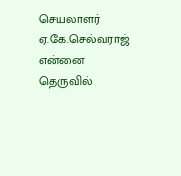செயலாளர் ஏ.கே.செல்வராஜ் என்னை தெருவில்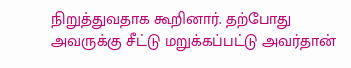நிறுத்துவதாக கூறினார். தற்போது அவருக்கு சீட்டு மறுக்கப்பட்டு அவர்தான்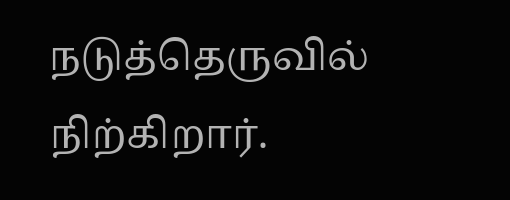நடுத்தெருவில் நிற்கிறார்.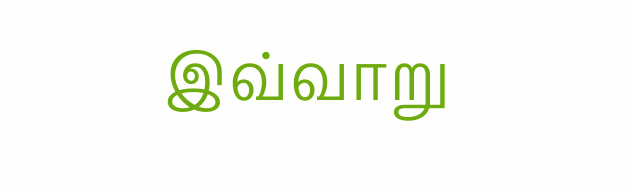இவ்வாறு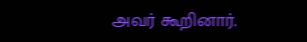அவர் கூறினார்.